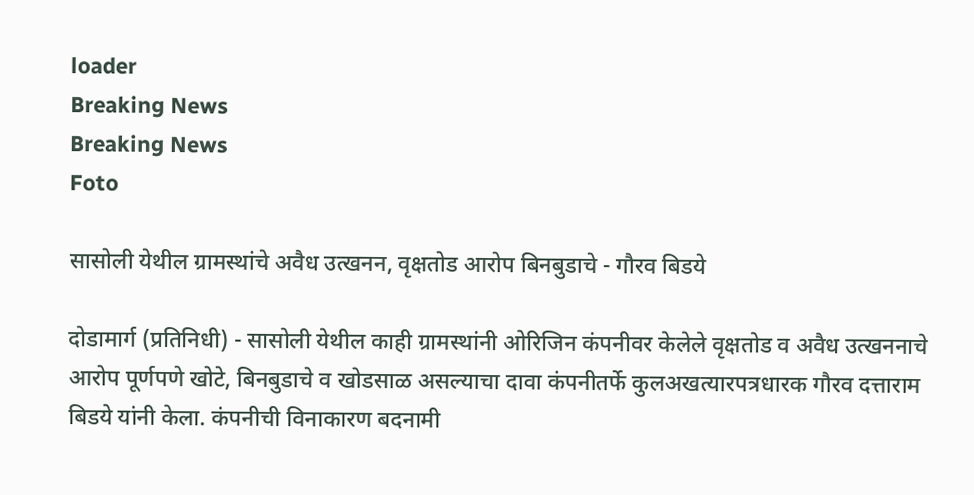loader
Breaking News
Breaking News
Foto

सासोली येथील ग्रामस्थांचे अवैध उत्खनन, वृक्षतोड आरोप बिनबुडाचे - गौरव बिडये

दोडामार्ग (प्रतिनिधी) - सासोली येथील काही ग्रामस्थांनी ओरिजिन कंपनीवर केलेले वृक्षतोड व अवैध उत्खननाचे आरोप पूर्णपणे खोटे, बिनबुडाचे व खोडसाळ असल्याचा दावा कंपनीतर्फे कुलअखत्यारपत्रधारक गौरव दत्ताराम बिडये यांनी केला. कंपनीची विनाकारण बदनामी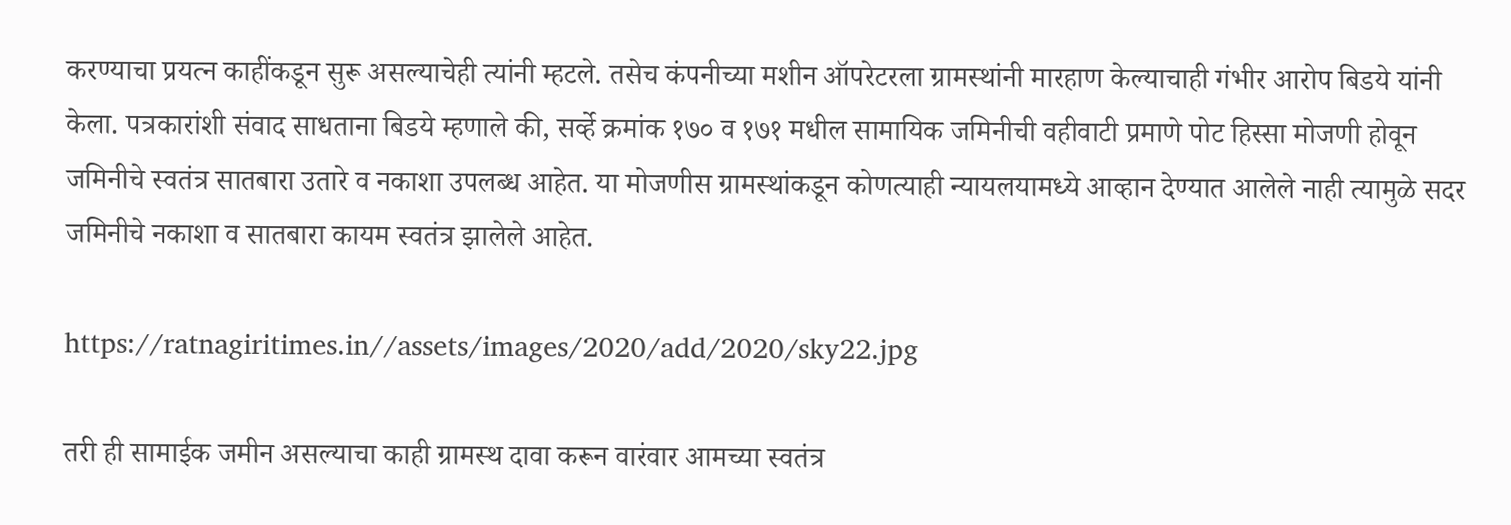करण्याचा प्रयत्न काहींकडून सुरू असल्याचेही त्यांनी म्हटले. तसेच कंपनीच्या मशीन ऑपरेटरला ग्रामस्थांनी मारहाण केल्याचाही गंभीर आरोप बिडये यांनी केला. पत्रकारांशी संवाद साधताना बिडये म्हणाले की, सर्व्हे क्रमांक १७० व १७१ मधील सामायिक जमिनीची वहीवाटी प्रमाणे पोट हिस्सा मोजणी होवून जमिनीचे स्वतंत्र सातबारा उतारे व नकाशा उपलब्ध आहेत. या मोजणीस ग्रामस्थांकडून कोणत्याही न्यायलयामध्ये आव्हान देण्यात आलेले नाही त्यामुळे सदर जमिनीचे नकाशा व सातबारा कायम स्वतंत्र झालेले आहेत.

https://ratnagiritimes.in//assets/images/2020/add/2020/sky22.jpg

तरी ही सामाईक जमीन असल्याचा काही ग्रामस्थ दावा करून वारंवार आमच्या स्वतंत्र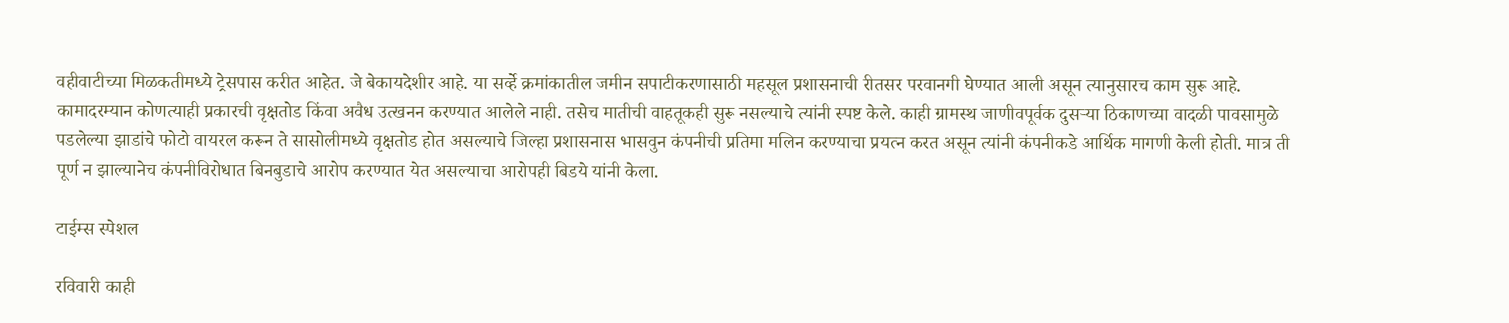वहीवाटीच्या मिळकतीमध्ये ट्रेसपास करीत आहेत. जे बेकायदेशीर आहे. या सर्व्हे क्रमांकातील जमीन सपाटीकरणासाठी महसूल प्रशासनाची रीतसर परवानगी घेण्यात आली असून त्यानुसारच काम सुरू आहे. कामादरम्यान कोणत्याही प्रकारची वृक्षतोड किंवा अवैध उत्खनन करण्यात आलेले नाही. तसेच मातीची वाहतूकही सुरू नसल्याचे त्यांनी स्पष्ट केले. काही ग्रामस्थ जाणीवपूर्वक दुसर्‍या ठिकाणच्या वादळी पावसामुळे पडलेल्या झाडांचे फोटो वायरल करून ते सासोलीमध्ये वृक्षतोड होत असल्याचे जिल्हा प्रशासनास भासवुन कंपनीची प्रतिमा मलिन करण्याचा प्रयत्न करत असून त्यांनी कंपनीकडे आर्थिक मागणी केली होती. मात्र ती पूर्ण न झाल्यानेच कंपनीविरोधात बिनबुडाचे आरोप करण्यात येत असल्याचा आरोपही बिडये यांनी केला.

टाईम्स स्पेशल

रविवारी काही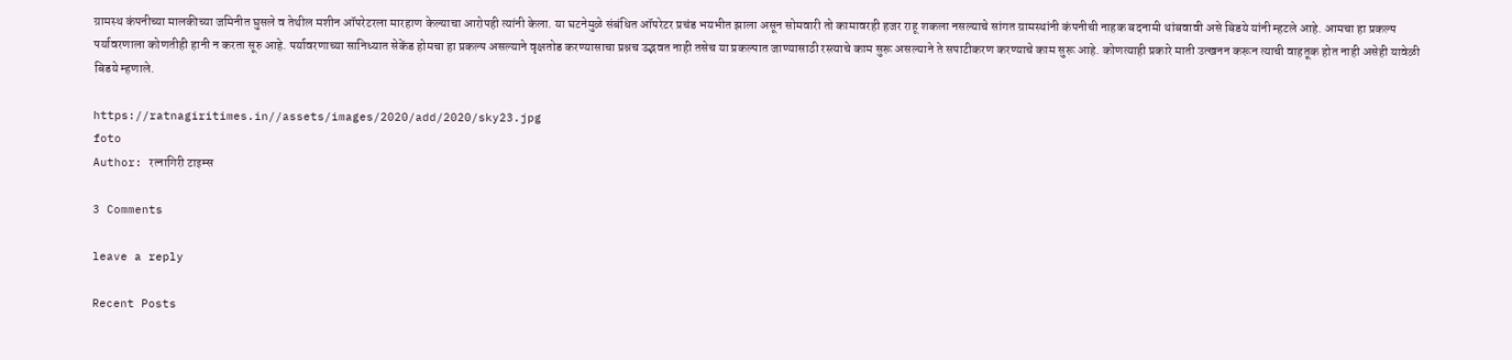ग्रामस्थ कंपनीच्या मालकीच्या जमिनीत घुसले व तेथील मशीन ऑपरेटरला मारहाण केल्याचा आरोपही त्यांनी केला. या घटनेमुळे संबंधित ऑपरेटर प्रचंड भयभीत झाला असून सोमवारी तो कामावरही हजर राहू शकला नसल्याचे सांगत ग्रामस्थांनी कंपनीची नाहक बदनामी थांबवावी असे बिडये यांनी म्हटले आहे. आमचा हा प्रकल्प पर्यावरणाला कोणतीही हानी न करता सूरु आहे. पर्यावरणाच्या सानिध्यात सेकेंड होमचा हा प्रकल्प असल्याने वृक्षतोड करण्यासाचा प्रश्नच उद्भवत नाही तसेच या प्रकल्पात जाण्यासाठी रस्त्याचे काम सुरू असल्याने ते सपाटीकरण करण्याचे काम सुरू आहे. कोणत्याही प्रकारे माती उत्खनन करून त्याची वाहतूक होत नाही असेही यावेळी बिडये म्हणाले.

https://ratnagiritimes.in//assets/images/2020/add/2020/sky23.jpg
foto
Author: रत्नागिरी टाइम्स

3 Comments

leave a reply

Recent Posts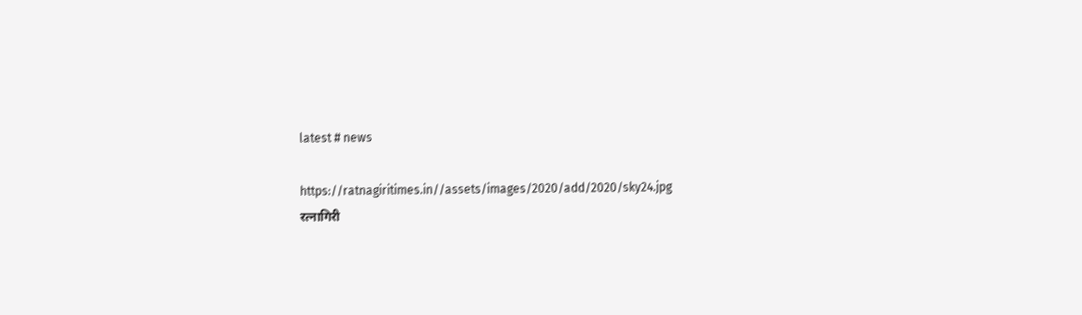latest # news

https://ratnagiritimes.in//assets/images/2020/add/2020/sky24.jpg
रत्नागिरी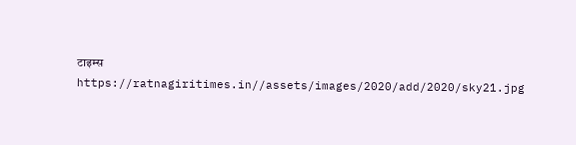टाइम्स
https://ratnagiritimes.in//assets/images/2020/add/2020/sky21.jpg